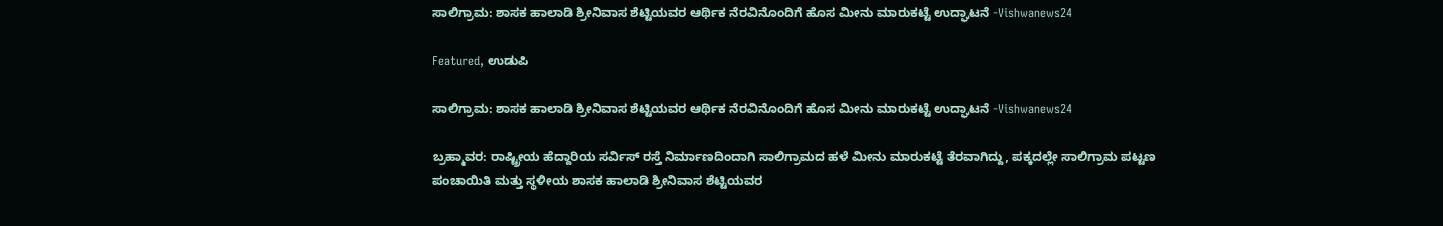ಸಾಲಿಗ್ರಾಮ: ಶಾಸಕ ಹಾಲಾಡಿ ಶ್ರೀನಿವಾಸ ಶೆಟ್ಟಿಯವರ ಆರ್ಥಿಕ ನೆರವಿನೊಂದಿಗೆ ಹೊಸ ಮೀನು ಮಾರುಕಟ್ಟೆ ಉದ್ಘಾಟನೆ -Vishwanews24

Featured, ಉಡುಪಿ

ಸಾಲಿಗ್ರಾಮ: ಶಾಸಕ ಹಾಲಾಡಿ ಶ್ರೀನಿವಾಸ ಶೆಟ್ಟಿಯವರ ಆರ್ಥಿಕ ನೆರವಿನೊಂದಿಗೆ ಹೊಸ ಮೀನು ಮಾರುಕಟ್ಟೆ ಉದ್ಘಾಟನೆ -Vishwanews24

ಬ್ರಹ್ಮಾವರ: ರಾಷ್ಟ್ರೀಯ ಹೆದ್ದಾರಿಯ ಸರ್ವಿಸ್ ರಸ್ತೆ ನಿರ್ಮಾಣದಿಂದಾಗಿ ಸಾಲಿಗ್ರಾಮದ ಹಳೆ ಮೀನು ಮಾರುಕಟ್ಟೆ ತೆರವಾಗಿದ್ದು, ಪಕ್ಕದಲ್ಲೇ ಸಾಲಿಗ್ರಾಮ ಪಟ್ಟಣ ಪಂಚಾಯಿತಿ ಮತ್ತು ಸ್ಥಳೀಯ ಶಾಸಕ ಹಾಲಾಡಿ ಶ್ರೀನಿವಾಸ ಶೆಟ್ಟಿಯವರ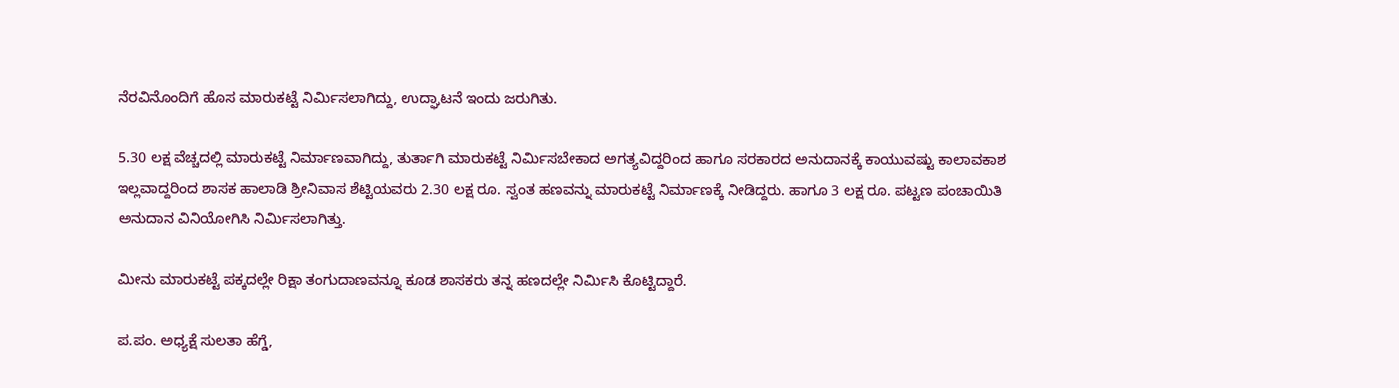ನೆರವಿನೊಂದಿಗೆ ಹೊಸ ಮಾರುಕಟ್ಟೆ ನಿರ್ಮಿಸಲಾಗಿದ್ದು, ಉದ್ಘಾಟನೆ ಇಂದು ಜರುಗಿತು.

5.30 ಲಕ್ಷ ವೆಚ್ಚದಲ್ಲಿ ಮಾರುಕಟ್ಟೆ ನಿರ್ಮಾಣವಾಗಿದ್ದು, ತುರ್ತಾಗಿ ಮಾರುಕಟ್ಟೆ ನಿರ್ಮಿಸಬೇಕಾದ ಅಗತ್ಯವಿದ್ದರಿಂದ ಹಾಗೂ ಸರಕಾರದ ಅನುದಾನಕ್ಕೆ ಕಾಯುವಷ್ಟು ಕಾಲಾವಕಾಶ ಇಲ್ಲವಾದ್ದರಿಂದ ಶಾಸಕ ಹಾಲಾಡಿ ಶ್ರೀನಿವಾಸ ಶೆಟ್ಟಿಯವರು 2.30 ಲಕ್ಷ ರೂ. ಸ್ವಂತ ಹಣವನ್ನು ಮಾರುಕಟ್ಟೆ ನಿರ್ಮಾಣಕ್ಕೆ ನೀಡಿದ್ದರು. ಹಾಗೂ 3 ಲಕ್ಷ ರೂ. ಪಟ್ಟಣ ಪಂಚಾಯಿತಿ ಅನುದಾನ ವಿನಿಯೋಗಿಸಿ ನಿರ್ಮಿಸಲಾಗಿತ್ತು.

ಮೀನು ಮಾರುಕಟ್ಟೆ ಪಕ್ಕದಲ್ಲೇ ರಿಕ್ಷಾ ತಂಗುದಾಣವನ್ನೂ ಕೂಡ ಶಾಸಕರು ತನ್ನ ಹಣದಲ್ಲೇ ನಿರ್ಮಿಸಿ ಕೊಟ್ಟಿದ್ದಾರೆ.

ಪ.ಪಂ. ಅಧ್ಯಕ್ಷೆ ಸುಲತಾ ಹೆಗ್ಡೆ,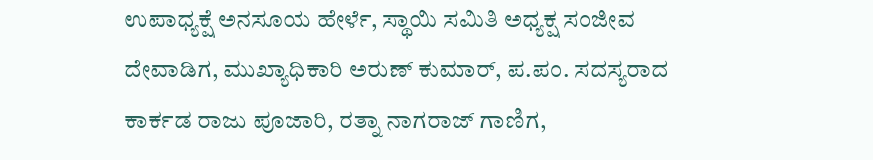ಉಪಾಧ್ಯಕ್ಷೆ ಅನಸೂಯ ಹೇರ್ಳೆ, ಸ್ಥಾಯಿ ಸಮಿತಿ ಅಧ್ಯಕ್ಷ ಸಂಜೀವ ದೇವಾಡಿಗ, ಮುಖ್ಯಾಧಿಕಾರಿ ಅರುಣ್ ಕುಮಾರ್, ಪ.ಪಂ. ಸದಸ್ಯರಾದ ಕಾರ್ಕಡ ರಾಜು ಪೂಜಾರಿ, ರತ್ನಾ ನಾಗರಾಜ್ ಗಾಣಿಗ,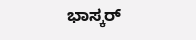ಭಾಸ್ಕರ್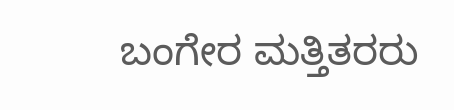ಬಂಗೇರ ಮತ್ತಿತರರು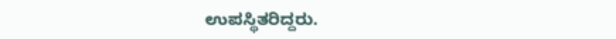ಉಪಸ್ಥಿತರಿದ್ದರು.